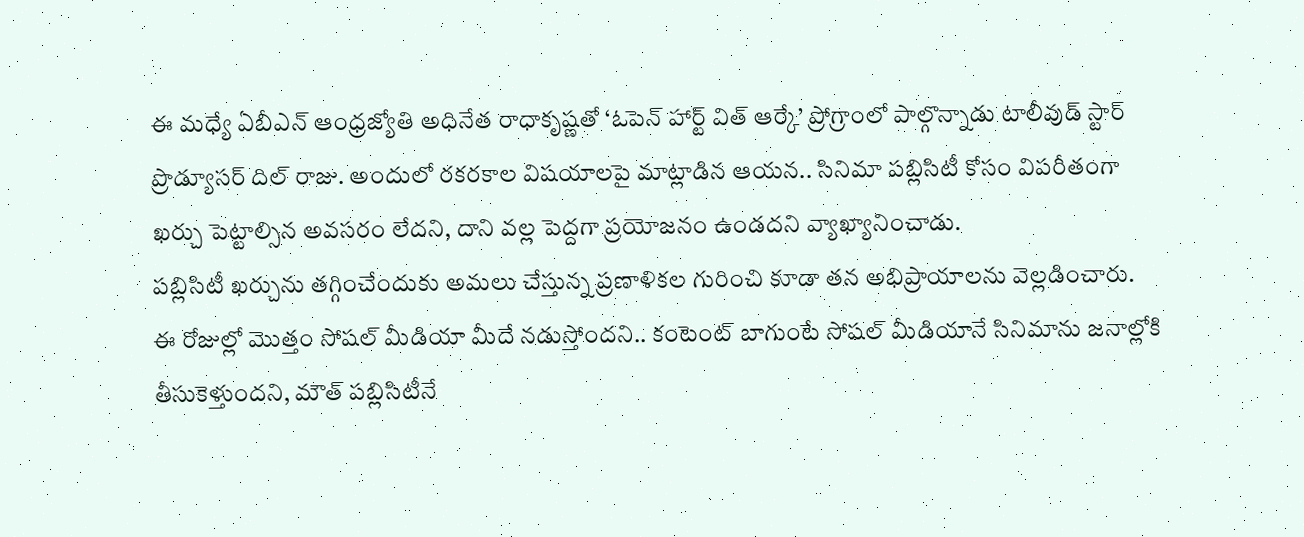ఈ మధ్యే ఏబీఎన్ ఆంధ్రజ్యోతి అధినేత రాధాకృష్ణతో ‘ఓపెన్ హార్ట్ విత్ ఆర్కే’ ప్రోగ్రాంలో పాల్గొన్నాడు టాలీవుడ్ స్టార్ ప్రొడ్యూసర్ దిల్ రాజు. అందులో రకరకాల విషయాలపై మాట్లాడిన ఆయన.. సినిమా పబ్లిసిటీ కోసం విపరీతంగా ఖర్చు పెట్టాల్సిన అవసరం లేదని, దాని వల్ల పెద్దగా ప్రయోజనం ఉండదని వ్యాఖ్యానించాడు.
పబ్లిసిటీ ఖర్చును తగ్గించేందుకు అమలు చేస్తున్న ప్రణాళికల గురించి కూడా తన అభిప్రాయాలను వెల్లడించారు. ఈ రోజుల్లో మొత్తం సోషల్ మీడియా మీదే నడుస్తోందని.. కంటెంట్ బాగుంటే సోషల్ మీడియానే సినిమాను జనాల్లోకి తీసుకెళ్తుందని, మౌత్ పబ్లిసిటీనే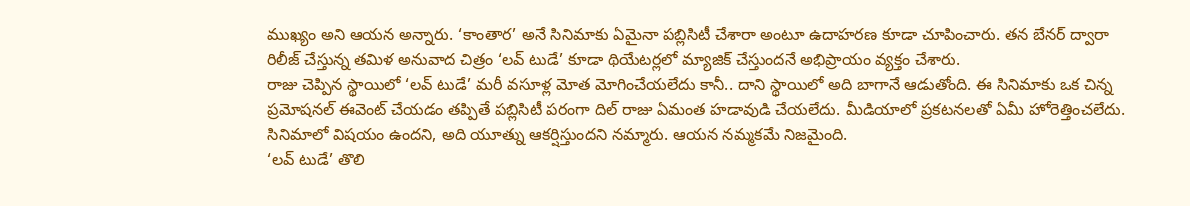ముఖ్యం అని ఆయన అన్నారు. ‘కాంతార’ అనే సినిమాకు ఏమైనా పబ్లిసిటీ చేశారా అంటూ ఉదాహరణ కూడా చూపించారు. తన బేనర్ ద్వారా రిలీజ్ చేస్తున్న తమిళ అనువాద చిత్రం ‘లవ్ టుడే’ కూడా థియేటర్లలో మ్యాజిక్ చేస్తుందనే అభిప్రాయం వ్యక్తం చేశారు.
రాజు చెప్పిన స్థాయిలో ‘లవ్ టుడే’ మరీ వసూళ్ల మోత మోగించేయలేదు కానీ.. దాని స్థాయిలో అది బాగానే ఆడుతోంది. ఈ సినిమాకు ఒక చిన్న ప్రమోషనల్ ఈవెంట్ చేయడం తప్పితే పబ్లిసిటీ పరంగా దిల్ రాజు ఏమంత హడావుడి చేయలేదు. మీడియాలో ప్రకటనలతో ఏమీ హోరెత్తించలేదు. సినిమాలో విషయం ఉందని, అది యూత్ను ఆకర్షిస్తుందని నమ్మారు. ఆయన నమ్మకమే నిజమైంది.
‘లవ్ టుడే’ తొలి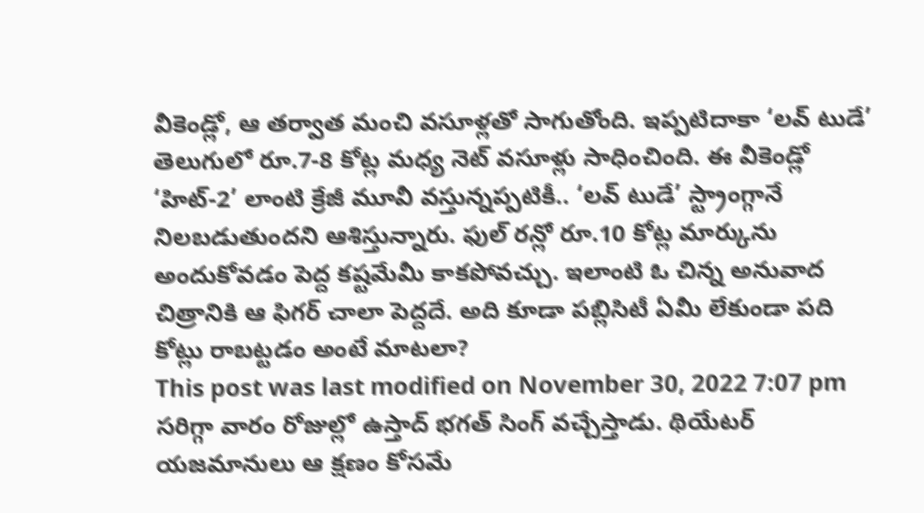వీకెండ్లో, ఆ తర్వాత మంచి వసూళ్లతో సాగుతోంది. ఇప్పటిదాకా ‘లవ్ టుడే’ తెలుగులో రూ.7-8 కోట్ల మధ్య నెట్ వసూళ్లు సాధించింది. ఈ వీకెండ్లో ‘హిట్-2’ లాంటి క్రేజీ మూవీ వస్తున్నప్పటికీ.. ‘లవ్ టుడే’ స్ట్రాంగ్గానే నిలబడుతుందని ఆశిస్తున్నారు. ఫుల్ రన్లో రూ.10 కోట్ల మార్కును అందుకోవడం పెద్ద కష్టమేమీ కాకపోవచ్చు. ఇలాంటి ఓ చిన్న అనువాద చిత్రానికి ఆ ఫిగర్ చాలా పెద్దదే. అది కూడా పబ్లిసిటీ ఏమీ లేకుండా పది కోట్లు రాబట్టడం అంటే మాటలా?
This post was last modified on November 30, 2022 7:07 pm
సరిగ్గా వారం రోజుల్లో ఉస్తాద్ భగత్ సింగ్ వచ్చేస్తాడు. థియేటర్ యజమానులు ఆ క్షణం కోసమే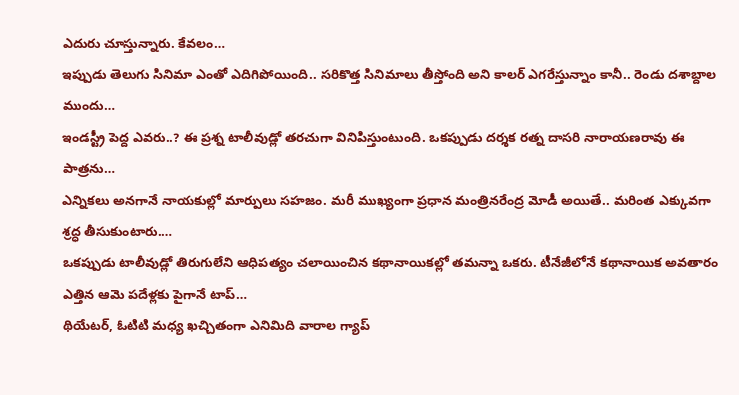ఎదురు చూస్తున్నారు. కేవలం…
ఇప్పుడు తెలుగు సినిమా ఎంతో ఎదిగిపోయింది.. సరికొత్త సినిమాలు తీస్తోంది అని కాలర్ ఎగరేస్తున్నాం కానీ.. రెండు దశాబ్దాల ముందు…
ఇండస్ట్రీ పెద్ద ఎవరు..? ఈ ప్రశ్న టాలీవుడ్లో తరచుగా వినిపిస్తుంటుంది. ఒకప్పుడు దర్శక రత్న దాసరి నారాయణరావు ఈ పాత్రను…
ఎన్నికలు అనగానే నాయకుల్లో మార్పులు సహజం. మరీ ముఖ్యంగా ప్రధాన మంత్రినరేంద్ర మోడీ అయితే.. మరింత ఎక్కువగా శ్రద్ధ తీసుకుంటారు.…
ఒకప్పుడు టాలీవుడ్లో తిరుగులేని ఆధిపత్యం చలాయించిన కథానాయికల్లో తమన్నా ఒకరు. టీనేజీలోనే కథానాయిక అవతారం ఎత్తిన ఆమె పదేళ్లకు పైగానే టాప్…
థియేటర్, ఓటిటి మధ్య ఖచ్చితంగా ఎనిమిది వారాల గ్యాప్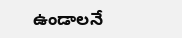ఉండాలనే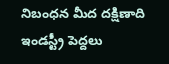నిబంధన మీద దక్షిణాది ఇండస్ట్రీ పెద్దలు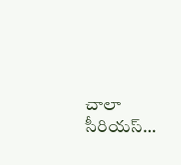చాలా సీరియస్…